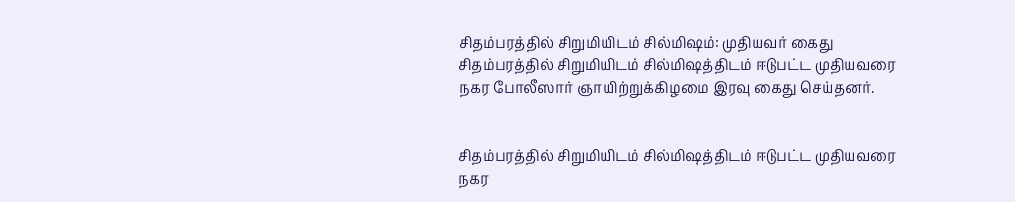சிதம்பரத்தில் சிறுமியிடம் சில்மிஷம்: முதியவர் கைது
சிதம்பரத்தில் சிறுமியிடம் சில்மிஷத்திடம் ஈடுபட்ட முதியவரை நகர போலீஸார் ஞாயிற்றுக்கிழமை இரவு கைது செய்தனர்.


சிதம்பரத்தில் சிறுமியிடம் சில்மிஷத்திடம் ஈடுபட்ட முதியவரை நகர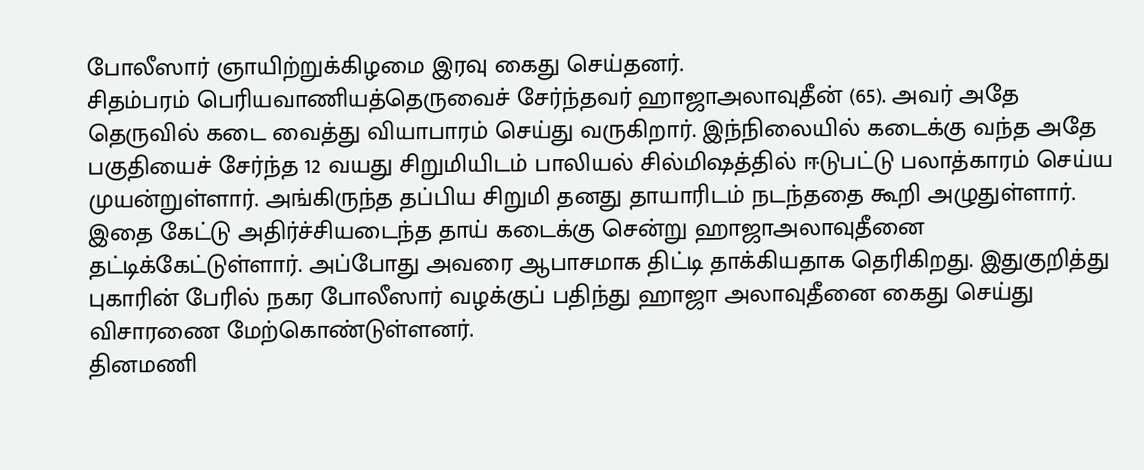போலீஸார் ஞாயிற்றுக்கிழமை இரவு கைது செய்தனர்.
சிதம்பரம் பெரியவாணியத்தெருவைச் சேர்ந்தவர் ஹாஜாஅலாவுதீன் (65). அவர் அதே தெருவில் கடை வைத்து வியாபாரம் செய்து வருகிறார். இந்நிலையில் கடைக்கு வந்த அதே பகுதியைச் சேர்ந்த 12 வயது சிறுமியிடம் பாலியல் சில்மிஷத்தில் ஈடுபட்டு பலாத்காரம் செய்ய முயன்றுள்ளார். அங்கிருந்த தப்பிய சிறுமி தனது தாயாரிடம் நடந்ததை கூறி அழுதுள்ளார். இதை கேட்டு அதிர்ச்சியடைந்த தாய் கடைக்கு சென்று ஹாஜாஅலாவுதீனை தட்டிக்கேட்டுள்ளார். அப்போது அவரை ஆபாசமாக திட்டி தாக்கியதாக தெரிகிறது. இதுகுறித்து புகாரின் பேரில் நகர போலீஸார் வழக்குப் பதிந்து ஹாஜா அலாவுதீனை கைது செய்து விசாரணை மேற்கொண்டுள்ளனர்.
தினமணி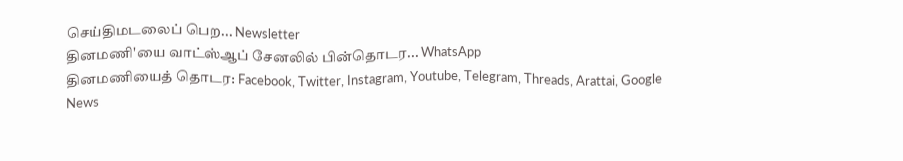செய்திமடலைப் பெற... Newsletter
தினமணி'யை வாட்ஸ்ஆப் சேனலில் பின்தொடர... WhatsApp
தினமணியைத் தொடர: Facebook, Twitter, Instagram, Youtube, Telegram, Threads, Arattai, Google News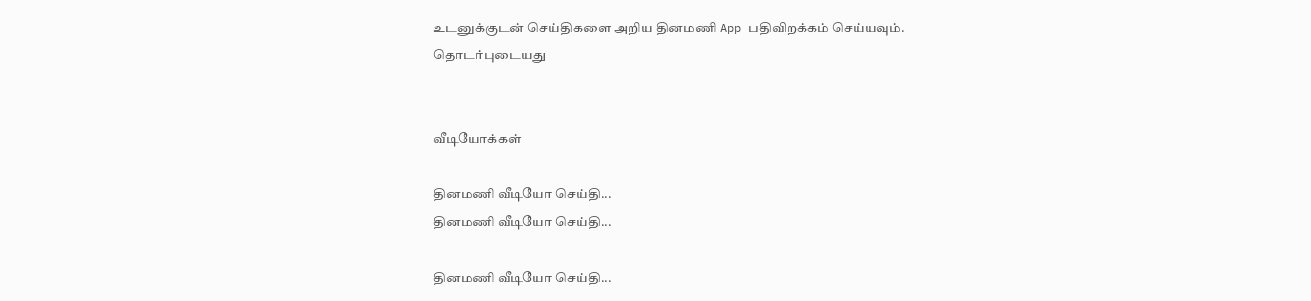உடனுக்குடன் செய்திகளை அறிய தினமணி App பதிவிறக்கம் செய்யவும்.
தொடர்புடையது


வீடியோக்கள்

தினமணி வீடியோ செய்தி...
தினமணி வீடியோ செய்தி...

தினமணி வீடியோ செய்தி...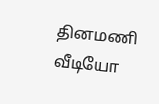தினமணி வீடியோ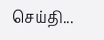செய்தி...